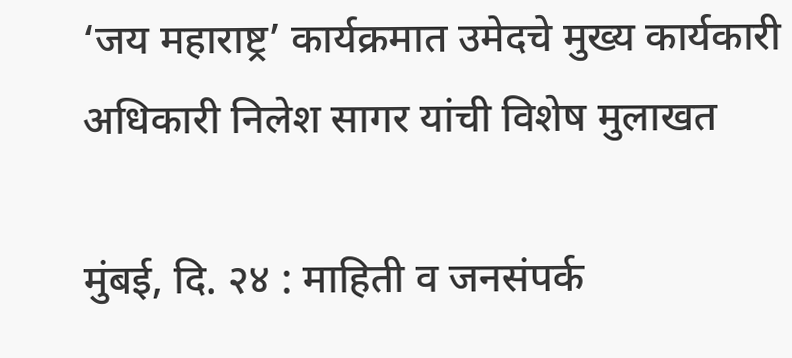‘जय महाराष्ट्र’ कार्यक्रमात उमेदचे मुख्य कार्यकारी अधिकारी निलेश सागर यांची विशेष मुलाखत

मुंबई, दि. २४ : माहिती व जनसंपर्क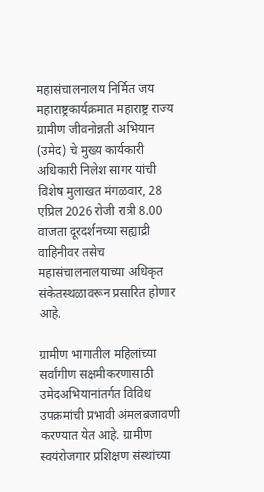महासंचालनालय निर्मित जय महाराष्ट्रकार्यक्रमात महाराष्ट्र राज्य ग्रामीण जीवनोन्नती अभियान (उमेद) चे मुख्य कार्यकारी अधिकारी निलेश सागर यांची विशेष मुलाखत मंगळवार, 28 एप्रिल 2026 रोजी रात्री 8.00 वाजता दूरदर्शनच्या सह्याद्री वाहिनीवर तसेच महासंचालनालयाच्या अधिकृत संकेतस्थळावरून प्रसारित होणार आहे.

ग्रामीण भागातील महिलांच्या सर्वांगीण सक्षमीकरणासाठी उमेदअभियानांतर्गत विविध उपक्रमांची प्रभावी अंमलबजावणी करण्यात येत आहे. ग्रामीण स्वयंरोजगार प्रशिक्षण संस्थांच्या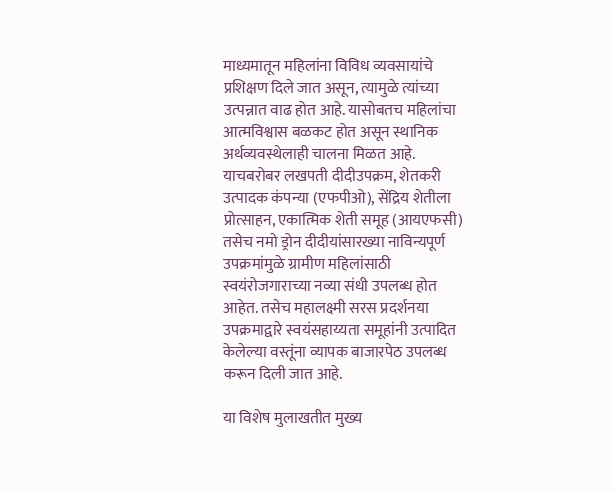माध्यमातून महिलांना विविध व्यवसायांचे प्रशिक्षण दिले जात असून, त्यामुळे त्यांच्या उत्पन्नात वाढ होत आहे. यासोबतच महिलांचा आत्मविश्वास बळकट होत असून स्थानिक अर्थव्यवस्थेलाही चालना मिळत आहे. याचबरोबर लखपती दीदीउपक्रम, शेतकरी उत्पादक कंपन्या (एफपीओ), सेंद्रिय शेतीला प्रोत्साहन, एकात्मिक शेती समूह (आयएफसी) तसेच नमो ड्रोन दीदीयांसारख्या नाविन्यपूर्ण उपक्रमांमुळे ग्रामीण महिलांसाठी स्वयंरोजगाराच्या नव्या संधी उपलब्ध होत आहेत. तसेच महालक्ष्मी सरस प्रदर्शनया उपक्रमाद्वारे स्वयंसहाय्यता समूहांनी उत्पादित केलेल्या वस्तूंना व्यापक बाजारपेठ उपलब्ध करून दिली जात आहे.

या विशेष मुलाखतीत मुख्य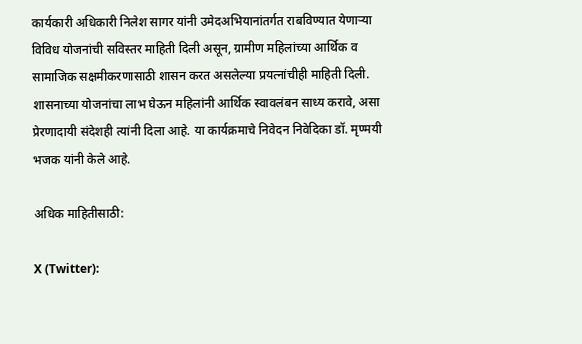कार्यकारी अधिकारी निलेश सागर यांनी उमेदअभियानांतर्गत राबविण्यात येणाऱ्या विविध योजनांची सविस्तर माहिती दिली असून, ग्रामीण महिलांच्या आर्थिक व सामाजिक सक्षमीकरणासाठी शासन करत असलेल्या प्रयत्नांचीही माहिती दिली. शासनाच्या योजनांचा लाभ घेऊन महिलांनी आर्थिक स्वावलंबन साध्य करावे, असा प्रेरणादायी संदेशही त्यांनी दिला आहे. या कार्यक्रमाचे निवेदन निवेदिका डॉ. मृण्मयी भजक यांनी केले आहे.

अधिक माहितीसाठी:

X (Twitter):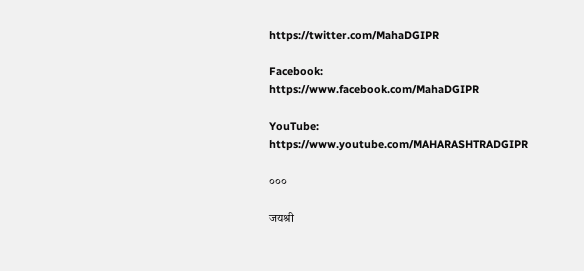https://twitter.com/MahaDGIPR

Facebook: https://www.facebook.com/MahaDGIPR

YouTube: https://www.youtube.com/MAHARASHTRADGIPR

०००

जयश्री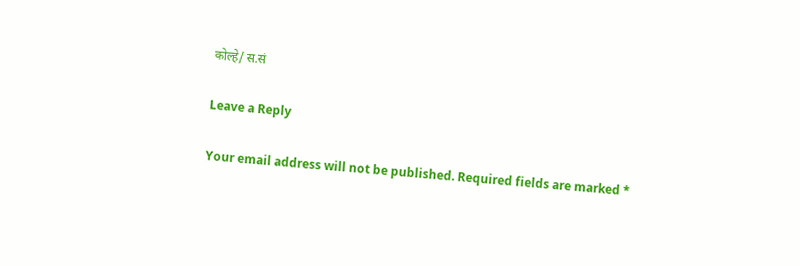कोल्हे/ स.सं

Leave a Reply

Your email address will not be published. Required fields are marked *